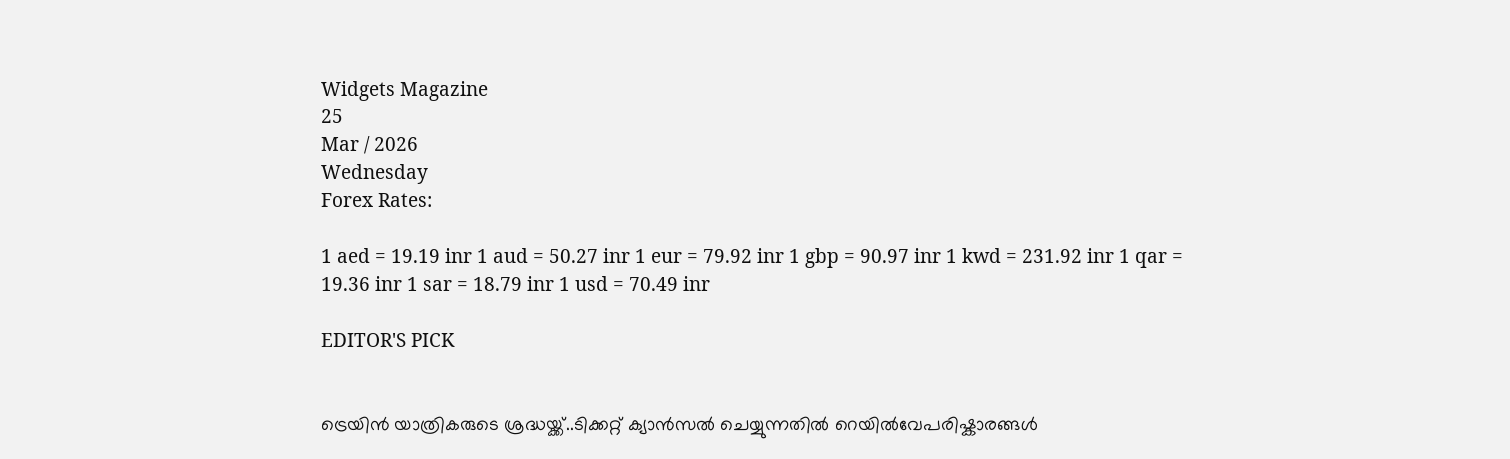Widgets Magazine
25
Mar / 2026
Wednesday
Forex Rates:

1 aed = 19.19 inr 1 aud = 50.27 inr 1 eur = 79.92 inr 1 gbp = 90.97 inr 1 kwd = 231.92 inr 1 qar = 19.36 inr 1 sar = 18.79 inr 1 usd = 70.49 inr

EDITOR'S PICK


ട്രെയിൻ യാത്രികരുടെ ശ്രദ്ധയ്ക്ക്..ടിക്കറ്റ് ക്യാൻസൽ ചെയ്യുന്നതിൽ റെയിൽവേപരിഷ്കാരങ്ങൾ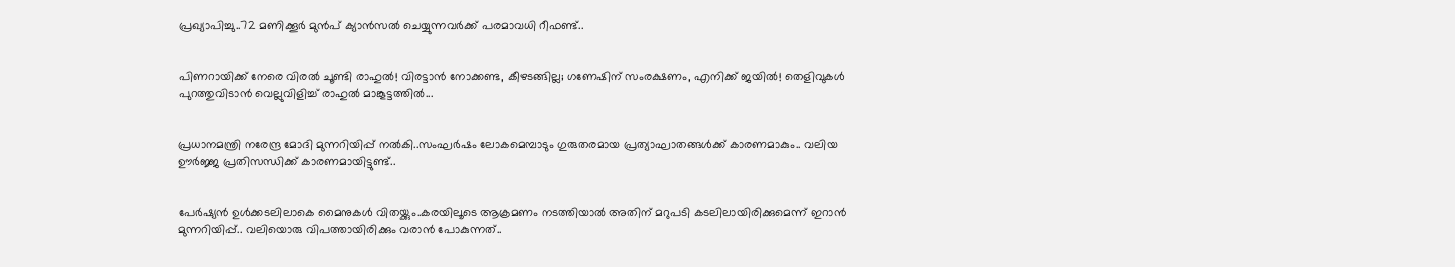പ്രഖ്യാപിച്ചു..72 മണിക്കൂർ മുൻപ് ക്യാൻസൽ ചെയ്യുന്നവർക്ക് പരമാവധി റീഫണ്ട്..


പിണറായിക്ക് നേരെ വിരൽ ചൂണ്ടി രാഹുൽ! വിരട്ടാൻ നോക്കണ്ട, കീഴടങ്ങില്ല; ഗണേഷിന് സംരക്ഷണം, എനിക്ക് ജയിൽ! തെളിവുകൾ പുറത്തുവിടാൻ വെല്ലുവിളിച്ച് രാഹുൽ മാങ്കൂട്ടത്തിൽ...


പ്രധാനമന്ത്രി നരേന്ദ്ര മോദി മുന്നറിയിപ്പ് നൽകി..സംഘർഷം ലോകമെമ്പാടും ഗുരുതരമായ പ്രത്യാഘാതങ്ങൾക്ക് കാരണമാകും.. വലിയ ഊർജ്ജ പ്രതിസന്ധിക്ക് കാരണമായിട്ടുണ്ട്..


പേർഷ്യൻ ഉൾക്കടലിലാകെ മൈനുകൾ വിതയ്ക്കും..കരയിലൂടെ ആക്രമണം നടത്തിയാൽ അതിന് മറുപടി കടലിലായിരിക്കുമെന്ന് ഇറാൻ മുന്നറിയിപ്പ്.. വലിയൊരു വിപത്തായിരിക്കും വരാൻ പോകുന്നത്..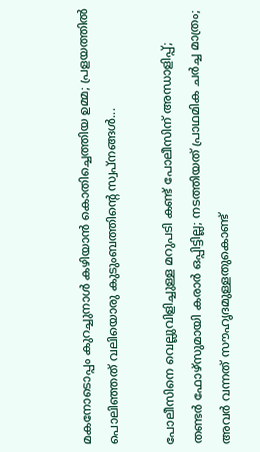മകനോടൊപ്പം കുറച്ചുനാൾ കഴിയാൻ കൊതിച്ചെത്തിയ ഉമ്മ; പ്രളയത്തിൽ പൊലിഞ്ഞത് വലിയൊരു കുടുംബത്തിന്റെ സ്വപ്നങ്ങൾ...

പോലീസിനെ വെല്ലുവിളിച്ചുള്ള മറുപടി കണ്ട് പോലീസിന് അന്ധാളിപ്പ്; തണ്ടര്‍ ഫോഴ്‌സുമായി കരാര്‍ ഒപ്പിട്ടില്ല; നടത്തിയത് പ്രാഥമിക ചര്‍ച്ച മാത്രം; അവര്‍ വന്നത് സൗഹൃദമുള്ളതുകൊണ്ട്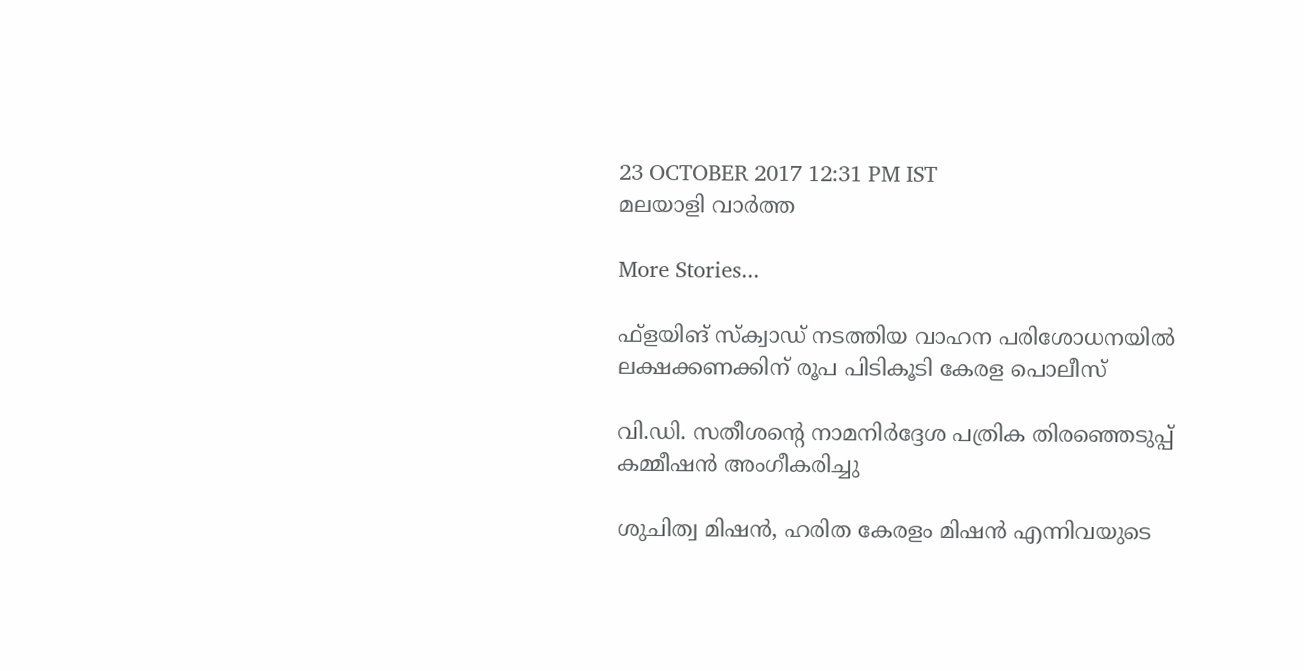23 OCTOBER 2017 12:31 PM IST
മലയാളി വാര്‍ത്ത

More Stories...

ഫ്‌ളയിങ് സ്‌ക്വാഡ് നടത്തിയ വാഹന പരിശോധനയില്‍ ലക്ഷക്കണക്കിന് രൂപ പിടികൂടി കേരള പൊലീസ്

വി.ഡി. സതീശന്റെ നാമനിര്‍ദ്ദേശ പത്രിക തിരഞ്ഞെടുപ്പ് കമ്മീഷന്‍ അംഗീകരിച്ചു

ശുചിത്വ മിഷൻ, ഹരിത കേരളം മിഷൻ എന്നിവയുടെ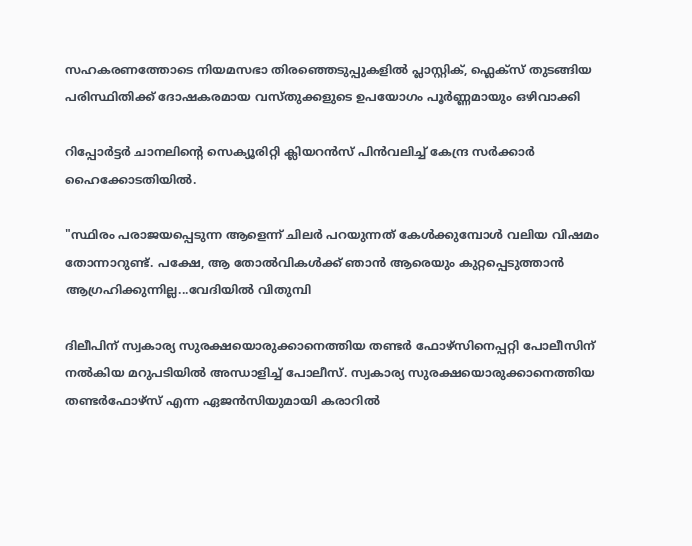സഹകരണത്തോടെ നിയമസഭാ തിരഞ്ഞെടുപ്പുകളിൽ പ്ലാസ്റ്റിക്, ഫ്ലെക്സ് തുടങ്ങിയ പരിസ്ഥിതിക്ക് ദോഷകരമായ വസ്തുക്കളുടെ ഉപയോഗം പൂർണ്ണമായും ഒഴിവാക്കി

റിപ്പോർട്ടർ ചാനലിന്‍റെ സെക്യൂരിറ്റി ക്ലിയറൻസ് പിൻവലിച്ച് കേന്ദ്ര സർക്കാർ ഹൈക്കോടതിയിൽ.

"സ്ഥിരം പരാജയപ്പെടുന്ന ആളെന്ന് ചിലർ പറയുന്നത് കേൾക്കുമ്പോൾ വലിയ വിഷമം തോന്നാറുണ്ട്. പക്ഷേ, ആ തോൽവികൾക്ക് ഞാൻ ആരെയും കുറ്റപ്പെടുത്താൻ ആഗ്രഹിക്കുന്നില്ല...വേദിയിൽ വിതുമ്പി

ദിലീപിന് സ്വകാര്യ സുരക്ഷയൊരുക്കാനെത്തിയ തണ്ടര്‍ ഫോഴ്‌സിനെപ്പറ്റി പോലീസിന് നല്‍കിയ മറുപടിയില്‍ അന്ധാളിച്ച് പോലീസ്. സ്വകാര്യ സുരക്ഷയൊരുക്കാനെത്തിയ തണ്ടര്‍ഫോഴ്‌സ് എന്ന ഏജന്‍സിയുമായി കരാറില്‍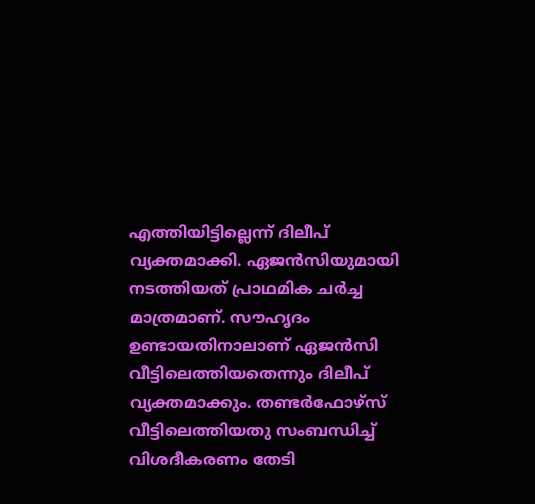എത്തിയിട്ടില്ലെന്ന് ദിലീപ് വ്യക്തമാക്കി. ഏജന്‍സിയുമായി നടത്തിയത് പ്രാഥമിക ചര്‍ച്ച മാത്രമാണ്. സൗഹൃദം ഉണ്ടായതിനാലാണ് ഏജന്‍സി വീട്ടിലെത്തിയതെന്നും ദിലീപ് വ്യക്തമാക്കും. തണ്ടര്‍ഫോഴ്‌സ് വീട്ടിലെത്തിയതു സംബന്ധിച്ച് വിശദീകരണം തേടി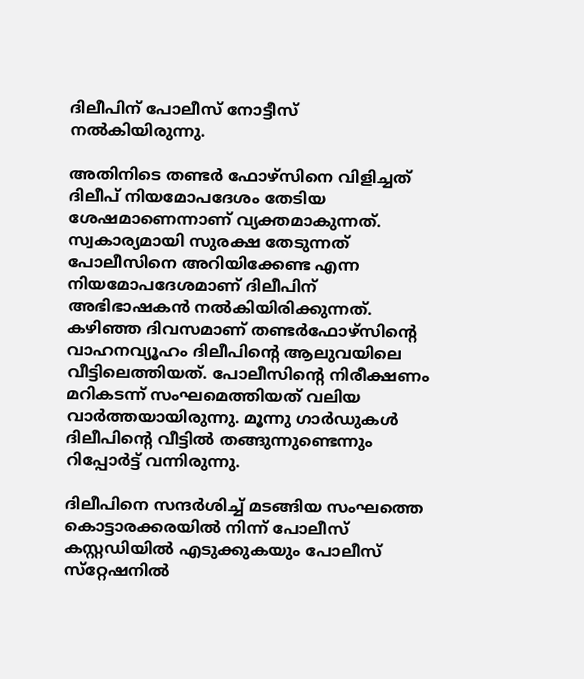ദിലീപിന് പോലീസ് നോട്ടീസ് നല്‍കിയിരുന്നു.

അതിനിടെ തണ്ടര്‍ ഫോഴ്‌സിനെ വിളിച്ചത് ദിലീപ് നിയമോപദേശം തേടിയ ശേഷമാണെന്നാണ് വ്യക്തമാകുന്നത്. സ്വകാര്യമായി സുരക്ഷ തേടുന്നത് പോലീസിനെ അറിയിക്കേണ്ട എന്ന നിയമോപദേശമാണ് ദിലീപിന് അഭിഭാഷകന്‍ നല്‍കിയിരിക്കുന്നത്. കഴിഞ്ഞ ദിവസമാണ് തണ്ടര്‍ഫോഴ്‌സിന്റെ വാഹനവ്യൂഹം ദിലീപിന്റെ ആലുവയിലെ വീട്ടിലെത്തിയത്. പോലീസിന്റെ നിരീക്ഷണം മറികടന്ന് സംഘമെത്തിയത് വലിയ വാര്‍ത്തയായിരുന്നു. മൂന്നു ഗാര്‍ഡുകള്‍ ദിലീപിന്റെ വീട്ടില്‍ തങ്ങുന്നുണ്ടെന്നും റിപ്പോര്‍ട്ട് വന്നിരുന്നു.

ദിലീപിനെ സന്ദര്‍ശിച്ച് മടങ്ങിയ സംഘത്തെ കൊട്ടാരക്കരയില്‍ നിന്ന് പോലീസ് കസ്റ്റഡിയില്‍ എടുക്കുകയും പോലീസ് സ്‌റ്റേഷനില്‍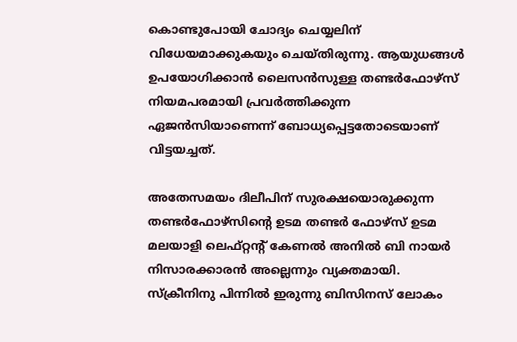കൊണ്ടുപോയി ചോദ്യം ചെയ്യലിന് വിധേയമാക്കുകയും ചെയ്തിരുന്നു. ആയുധങ്ങള്‍ ഉപയോഗിക്കാന്‍ ലൈസന്‍സുള്ള തണ്ടര്‍ഫോഴ്‌സ് നിയമപരമായി പ്രവര്‍ത്തിക്കുന്ന ഏജന്‍സിയാണെന്ന് ബോധ്യപ്പെട്ടതോടെയാണ് വിട്ടയച്ചത്.

അതേസമയം ദിലീപിന് സുരക്ഷയൊരുക്കുന്ന തണ്ടര്‍ഫോഴ്‌സിന്റെ ഉടമ തണ്ടര്‍ ഫോഴ്‌സ് ഉടമ മലയാളി ലെഫ്റ്റന്റ് കേണല്‍ അനില്‍ ബി നായര്‍ നിസാരക്കാരന്‍ അല്ലെന്നും വ്യക്തമായി. സ്‌ക്രീനിനു പിന്നില്‍ ഇരുന്നു ബിസിനസ് ലോകം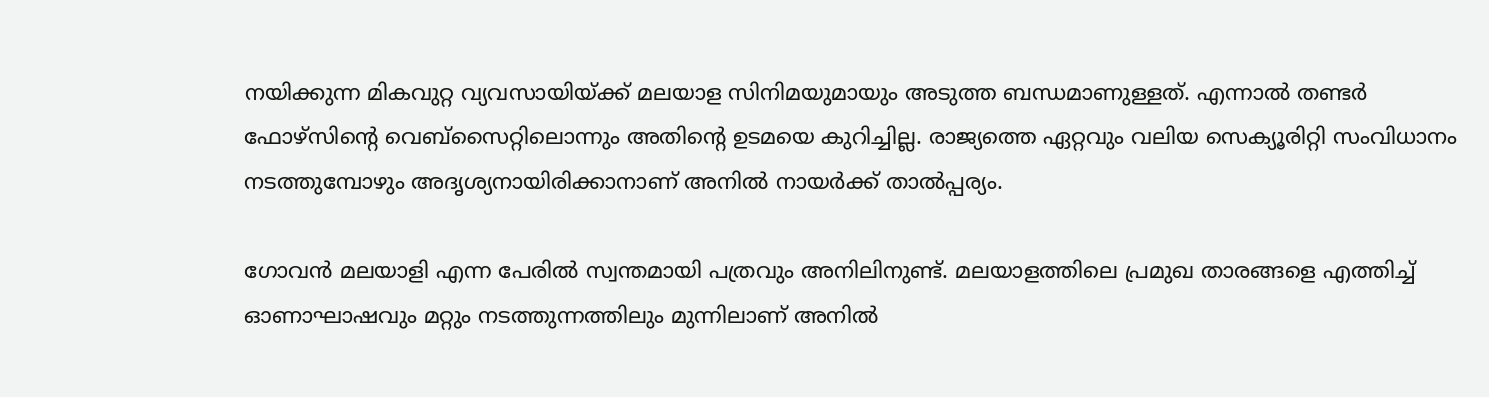നയിക്കുന്ന മികവുറ്റ വ്യവസായിയ്ക്ക് മലയാള സിനിമയുമായും അടുത്ത ബന്ധമാണുള്ളത്. എന്നാല്‍ തണ്ടര്‍ ഫോഴ്‌സിന്റെ വെബ്‌സൈറ്റിലൊന്നും അതിന്റെ ഉടമയെ കുറിച്ചില്ല. രാജ്യത്തെ ഏറ്റവും വലിയ സെക്യൂരിറ്റി സംവിധാനം നടത്തുമ്പോഴും അദൃശ്യനായിരിക്കാനാണ് അനില്‍ നായര്‍ക്ക് താല്‍പ്പര്യം.

ഗോവന്‍ മലയാളി എന്ന പേരില്‍ സ്വന്തമായി പത്രവും അനിലിനുണ്ട്. മലയാളത്തിലെ പ്രമുഖ താരങ്ങളെ എത്തിച്ച് ഓണാഘാഷവും മറ്റും നടത്തുന്നത്തിലും മുന്നിലാണ് അനില്‍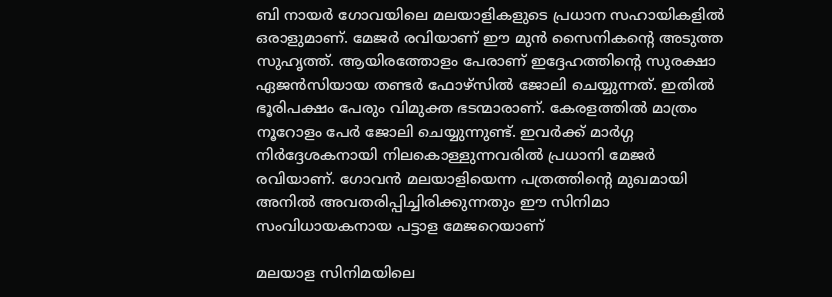ബി നായര്‍ ഗോവയിലെ മലയാളികളുടെ പ്രധാന സഹായികളില്‍ ഒരാളുമാണ്. മേജര്‍ രവിയാണ് ഈ മുന്‍ സൈനികന്റെ അടുത്ത സുഹൃത്ത്. ആയിരത്തോളം പേരാണ് ഇദ്ദേഹത്തിന്റെ സുരക്ഷാ ഏജന്‍സിയായ തണ്ടര്‍ ഫോഴ്‌സില്‍ ജോലി ചെയ്യുന്നത്. ഇതില്‍ ഭൂരിപക്ഷം പേരും വിമുക്ത ഭടന്മാരാണ്. കേരളത്തില്‍ മാത്രം നൂറോളം പേര്‍ ജോലി ചെയ്യുന്നുണ്ട്. ഇവര്‍ക്ക് മാര്‍ഗ്ഗ നിര്‍ദ്ദേശകനായി നിലകൊള്ളുന്നവരില്‍ പ്രധാനി മേജര്‍ രവിയാണ്. ഗോവന്‍ മലയാളിയെന്ന പത്രത്തിന്റെ മുഖമായി അനില്‍ അവതരിപ്പിച്ചിരിക്കുന്നതും ഈ സിനിമാ സംവിധായകനായ പട്ടാള മേജറെയാണ്

മലയാള സിനിമയിലെ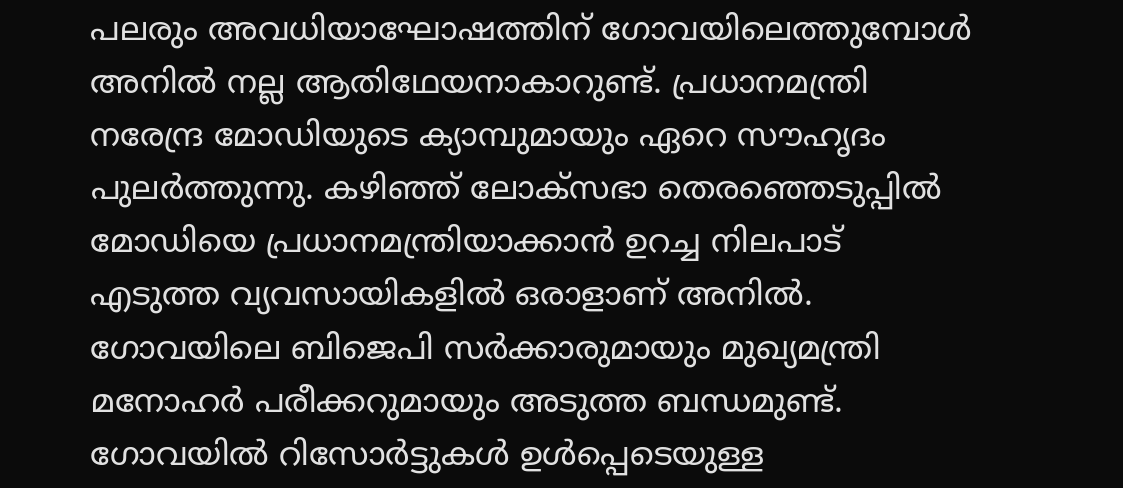പലരും അവധിയാഘോഷത്തിന് ഗോവയിലെത്തുമ്പോള്‍ അനില്‍ നല്ല ആതിഥേയനാകാറുണ്ട്. പ്രധാനമന്ത്രി നരേന്ദ്ര മോഡിയുടെ ക്യാമ്പുമായും ഏറെ സൗഹൃദം പുലര്‍ത്തുന്നു. കഴിഞ്ഞ് ലോക്‌സഭാ തെരഞ്ഞെടുപ്പില്‍ മോഡിയെ പ്രധാനമന്ത്രിയാക്കാന്‍ ഉറച്ച നിലപാട് എടുത്ത വ്യവസായികളില്‍ ഒരാളാണ് അനില്‍. ഗോവയിലെ ബിജെപി സര്‍ക്കാരുമായും മുഖ്യമന്ത്രി മനോഹര്‍ പരീക്കറുമായും അടുത്ത ബന്ധമുണ്ട്. ഗോവയില്‍ റിസോര്‍ട്ടുകള്‍ ഉള്‍പ്പെടെയുള്ള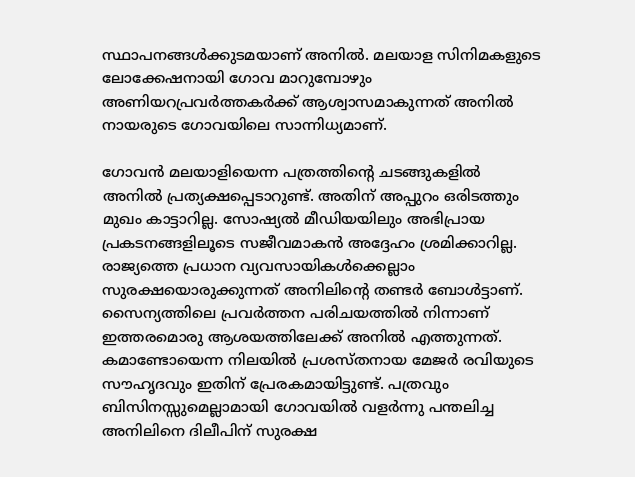സ്ഥാപനങ്ങള്‍ക്കുടമയാണ് അനില്‍. മലയാള സിനിമകളുടെ ലോക്കേഷനായി ഗോവ മാറുമ്പോഴും അണിയറപ്രവര്‍ത്തകര്‍ക്ക് ആശ്വാസമാകുന്നത് അനില്‍ നായരുടെ ഗോവയിലെ സാന്നിധ്യമാണ്.

ഗോവന്‍ മലയാളിയെന്ന പത്രത്തിന്റെ ചടങ്ങുകളില്‍ അനില്‍ പ്രത്യക്ഷപ്പെടാറുണ്ട്. അതിന് അപ്പുറം ഒരിടത്തും മുഖം കാട്ടാറില്ല. സോഷ്യല്‍ മീഡിയയിലും അഭിപ്രായ പ്രകടനങ്ങളിലൂടെ സജീവമാകന്‍ അദ്ദേഹം ശ്രമിക്കാറില്ല. രാജ്യത്തെ പ്രധാന വ്യവസായികള്‍ക്കെല്ലാം സുരക്ഷയൊരുക്കുന്നത് അനിലിന്റെ തണ്ടര്‍ ബോള്‍ട്ടാണ്. സൈന്യത്തിലെ പ്രവര്‍ത്തന പരിചയത്തില്‍ നിന്നാണ് ഇത്തരമൊരു ആശയത്തിലേക്ക് അനില്‍ എത്തുന്നത്. കമാണ്ടോയെന്ന നിലയില്‍ പ്രശസ്തനായ മേജര്‍ രവിയുടെ സൗഹൃദവും ഇതിന് പ്രേരകമായിട്ടുണ്ട്. പത്രവും ബിസിനസ്സുമെല്ലാമായി ഗോവയില്‍ വളര്‍ന്നു പന്തലിച്ച അനിലിനെ ദിലീപിന് സുരക്ഷ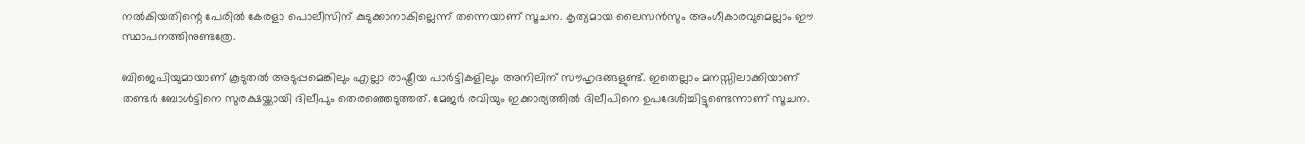നല്‍കിയതിന്റെ പേരില്‍ കേരളാ പൊലീസിന് കുടുക്കാനാകില്ലെന്ന് തന്നെയാണ് സൂചന. കൃത്യമായ ലൈസന്‍സും അംഗീകാരവുമെല്ലാം ഈ സ്ഥാപനത്തിനുണ്ടത്രേ.

ബിജെപിയുമായാണ് കൂടുതല്‍ അടുപ്പമെങ്കിലും എല്ലാ രാഷ്ട്രീയ പാര്‍ട്ടികളിലും അനിലിന് സൗഹൃദങ്ങളുണ്ട്. ഇതെല്ലാം മനസ്സിലാക്കിയാണ് തണ്ടര്‍ ബോള്‍ട്ടിനെ സുരക്ഷയ്ക്കായി ദിലീപും തെരഞ്ഞെടുത്തത്. മേജര്‍ രവിയും ഇക്കാര്യത്തില്‍ ദിലീപിനെ ഉപദേശിച്ചിട്ടുണ്ടെന്നാണ് സൂചന.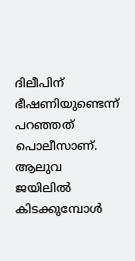ദിലീപിന് ഭീഷണിയുണ്ടെന്ന് പറഞ്ഞത് പൊലീസാണ്. ആലുവ ജയിലില്‍ കിടക്കുമ്പോള്‍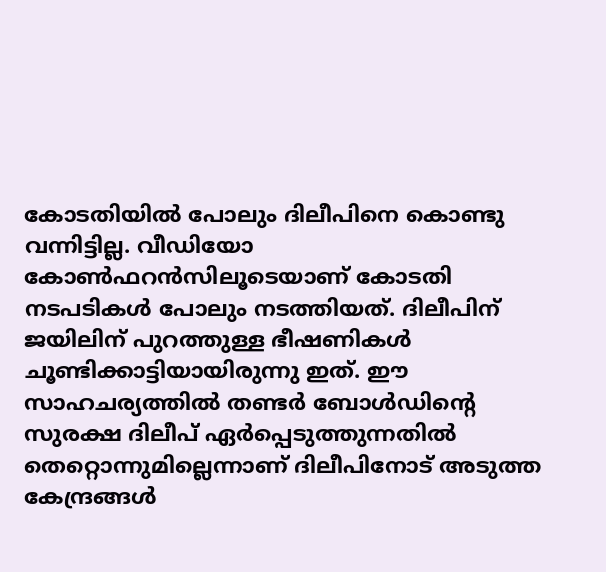കോടതിയില്‍ പോലും ദിലീപിനെ കൊണ്ടു വന്നിട്ടില്ല. വീഡിയോ കോണ്‍ഫറന്‍സിലൂടെയാണ് കോടതി നടപടികള്‍ പോലും നടത്തിയത്. ദിലീപിന് ജയിലിന് പുറത്തുള്ള ഭീഷണികള്‍ ചൂണ്ടിക്കാട്ടിയായിരുന്നു ഇത്. ഈ സാഹചര്യത്തില്‍ തണ്ടര്‍ ബോള്‍ഡിന്റെ സുരക്ഷ ദിലീപ് ഏര്‍പ്പെടുത്തുന്നതില്‍ തെറ്റൊന്നുമില്ലെന്നാണ് ദിലീപിനോട് അടുത്ത കേന്ദ്രങ്ങള്‍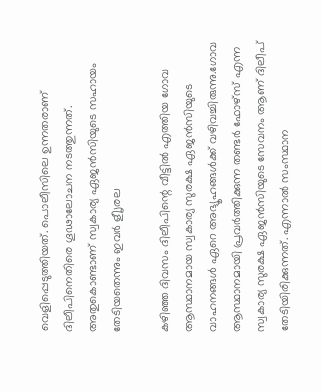വെളിപ്പെടുത്തിയത്. പൊലീസിലെ ഉന്നതരാണ് ദിലീപിനെതിരെ ഗൂഢാലോചന നടത്തുന്നത്. അതുകൊണ്ടാണ് സ്വകാര്യ ഏജന്‍സിയുടെ സഹായം തേടിയതെന്നും ഇവര്‍ ളീൃരല

കഴിഞ്ഞ ദിവസം ദിലീപിന്റെ വീട്ടില്‍ എത്തിയ ഗോവ ആസ്ഥാനമായ സ്വകാര്യ സുരക്ഷ ഏജന്‍സിയുടെ വാഹനങ്ങള്‍ ഏറെ അഭ്യൂഹങ്ങള്‍ക്ക് വഴിവച്ചിരുന്നു.ഗോവ ആസ്ഥാനമായി പ്രവര്‍ത്തിക്കുന്ന തണ്ടര്‍ ഫോഴ്‌സ് എന്ന സ്വകാര്യ സുരക്ഷ ഏജന്‍സിയുടെ സേവനം ആണ് ദിലീപ് തേടിയിരിക്കുന്നത്. എന്നാല്‍ സംസ്ഥാന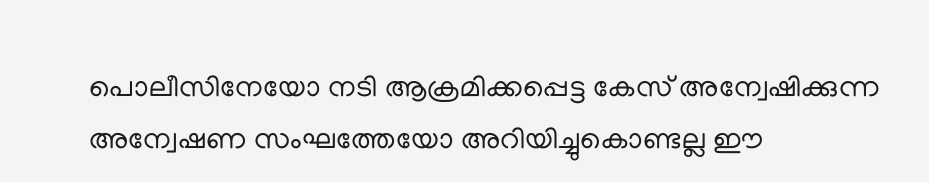പൊലീസിനേയോ നടി ആക്രമിക്കപ്പെട്ട കേസ് അന്വേഷിക്കുന്ന അന്വേഷണ സംഘത്തേയോ അറിയിച്ചുകൊണ്ടല്ല ഈ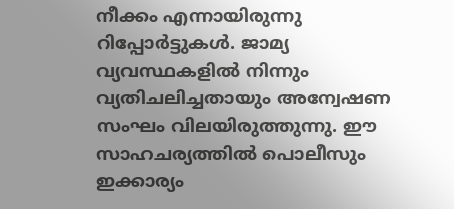നീക്കം എന്നായിരുന്നു റിപ്പോര്‍ട്ടുകള്‍. ജാമ്യ വ്യവസ്ഥകളില്‍ നിന്നും വ്യതിചലിച്ചതായും അന്വേഷണ സംഘം വിലയിരുത്തുന്നു. ഈ സാഹചര്യത്തില്‍ പൊലീസും ഇക്കാര്യം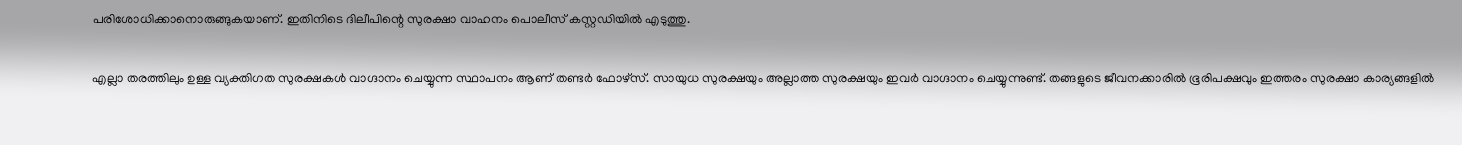പരിശോധിക്കാനൊരുങ്ങുകയാണ്. ഇതിനിടെ ദിലീപിന്റെ സുരക്ഷാ വാഹനം പൊലീസ് കസ്റ്റഡിയില്‍ എടുത്തു.

എല്ലാ തരത്തിലും ഉള്ള വ്യക്തിഗത സുരക്ഷകള്‍ വാഗ്ദാനം ചെയ്യുന്ന സ്ഥാപനം ആണ് തണ്ടര്‍ ഫോഴ്‌സ്. സായുധ സുരക്ഷയും അല്ലാത്ത സുരക്ഷയും ഇവര്‍ വാഗ്ദാനം ചെയ്യുന്നുണ്ട്. തങ്ങളുടെ ജീവനക്കാരില്‍ ഭൂരിപക്ഷവും ഇത്തരം സുരക്ഷാ കാര്യങ്ങളില്‍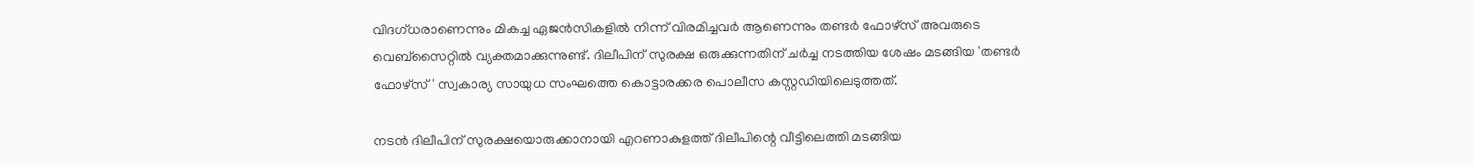വിദഗ്ധരാണെന്നും മികച്ച ഏജന്‍സികളില്‍ നിന്ന് വിരമിച്ചവര്‍ ആണെന്നും തണ്ടര്‍ ഫോഴ്‌സ് അവരുടെ വെബ്‌സൈറ്റില്‍ വ്യക്തമാക്കുന്നുണ്ട്. ദിലീപിന് സുരക്ഷ ഒരുക്കുന്നതിന് ചര്‍ച്ച നടത്തിയ ശേഷം മടങ്ങിയ 'തണ്ടര്‍ ഫോഴ്‌സ്' സ്വകാര്യ സായുധ സംഘത്തെ കൊട്ടാരക്കര പൊലീസ കസ്റ്റഡിയിലെടുത്തത്.

നടന്‍ ദിലീപിന് സുരക്ഷയൊരുക്കാനായി എറണാകുളത്ത് ദിലീപിന്റെ വീട്ടിലെത്തി മടങ്ങിയ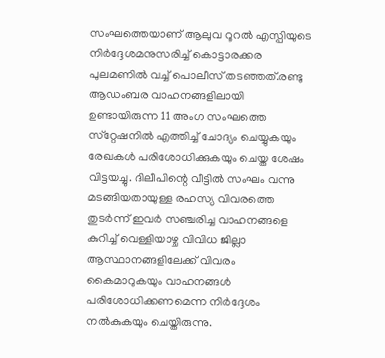സംഘത്തെയാണ് ആലുവ റൂറല്‍ എസ്പിയുടെ നിര്‍ദ്ദേശമനുസരിച്ച് കൊട്ടാരക്കര പുലമണില്‍ വച്ച് പൊലീസ് തടഞ്ഞത്.രണ്ടു ആഡംബര വാഹനങ്ങളിലായി ഉണ്ടായിരുന്ന 11 അംഗ സംഘത്തെ സ്‌റ്റേഷനില്‍ എത്തിച്ച് ചോദ്യം ചെയ്യുകയും രേഖകള്‍ പരിശോധിക്കുകയും ചെയ്ത ശേഷം വിട്ടയച്ചു. ദിലീപിന്റെ വീട്ടില്‍ സംഘം വന്നു മടങ്ങിയതായുള്ള രഹസ്യ വിവരത്തെ തുടര്‍ന്ന് ഇവര്‍ സഞ്ചരിച്ച വാഹനങ്ങളെ കുറിച്ച് വെള്ളിയാഴ്ച വിവിധ ജില്ലാ ആസ്ഥാനങ്ങളിലേക്ക് വിവരം കൈമാറുകയും വാഹനങ്ങള്‍ പരിശോധിക്കണമെന്ന നിര്‍ദ്ദേശം നല്‍കുകയും ചെയ്തിരുന്നു.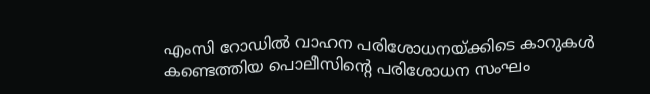എംസി റോഡില്‍ വാഹന പരിശോധനയ്ക്കിടെ കാറുകള്‍ കണ്ടെത്തിയ പൊലീസിന്റെ പരിശോധന സംഘം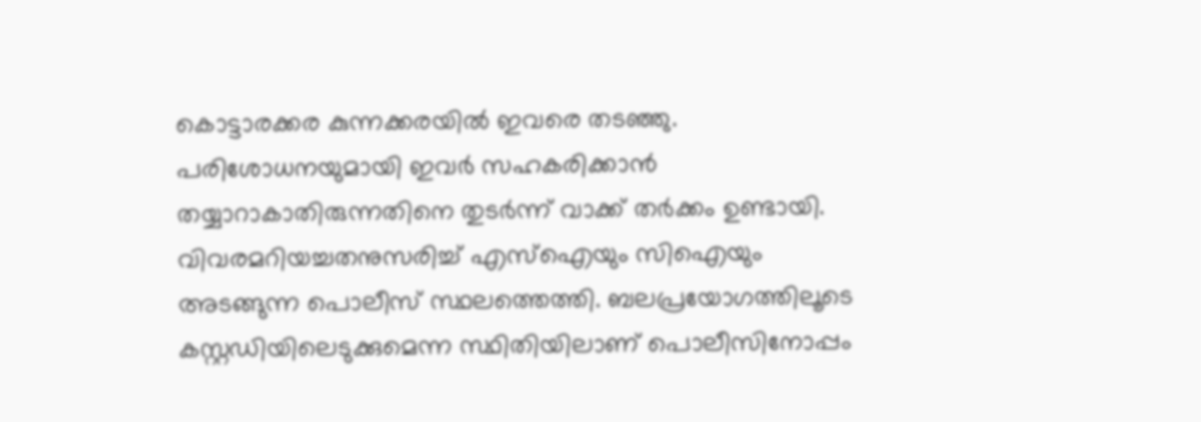കൊട്ടാരക്കര കുന്നക്കരയില്‍ ഇവരെ തടഞ്ഞു. പരിശോധനയുമായി ഇവര്‍ സഹകരിക്കാന്‍ തയ്യാറാകാതിരുന്നതിനെ തുടര്‍ന്ന് വാക്ക് തര്‍ക്കം ഉണ്ടായി. വിവരമറിയച്ചതനുസരിച്ച് എസ്‌ഐയും സിഐയും അടങ്ങുന്ന പൊലീസ് സ്ഥലത്തെത്തി. ബലപ്രയോഗത്തിലൂടെ കസ്റ്റഡിയിലെടുക്കുമെന്ന സ്ഥിതിയിലാണ് പൊലീസിനോപ്പം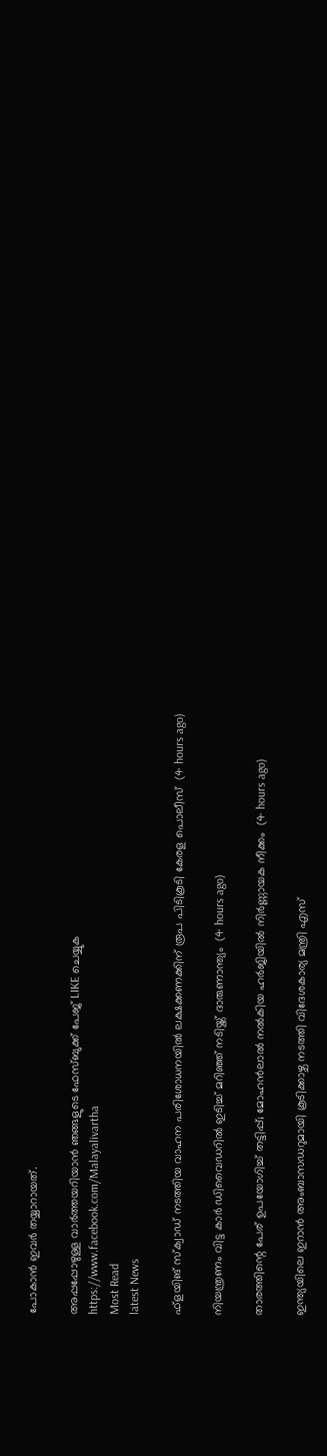പോകാന്‍ ഇവര്‍ തയ്യാറായത്.

അപ്പപ്പോഴുള്ള വാര്‍ത്തയറിയാന്‍ ഞങ്ങളുടെ ഫേസ്‌ബുക്ക്‌ പേജ് LIKE ചെയ്യുക
https://www.facebook.com/Malayalivartha
Most Read
latest News

ഫ്‌ളയിങ് സ്‌ക്വാഡ് നടത്തിയ വാഹന പരിശോധനയില്‍ ലക്ഷക്കണക്കിന് രൂപ പിടികൂടി കേരള പൊലീസ്  (4 hours ago)

നിയന്ത്രണം വിട്ട കാര്‍ ഡിവൈഡറില്‍ ഇടിച്ച് മറിഞ്ഞ് നടിയ്ക്ക് ദാരുണാന്ത്യം  (4 hours ago)

താരത്തിന്റെ പേര് ഉപയോഗിച്ച് തട്ടിപ്പ്; മോഹന്‍ലാല്‍ നല്‍കിയ ഹര്‍ജിയില്‍ നിര്‍ണ്ണായക നീക്കം  (4 hours ago)

ഇന്ത്യയിലെ ഇറാന്‍ അംബാസഡറുമായി കൂടിക്കാഴ്ച നടത്തി വിദേശകാര്യ മന്ത്രി എസ്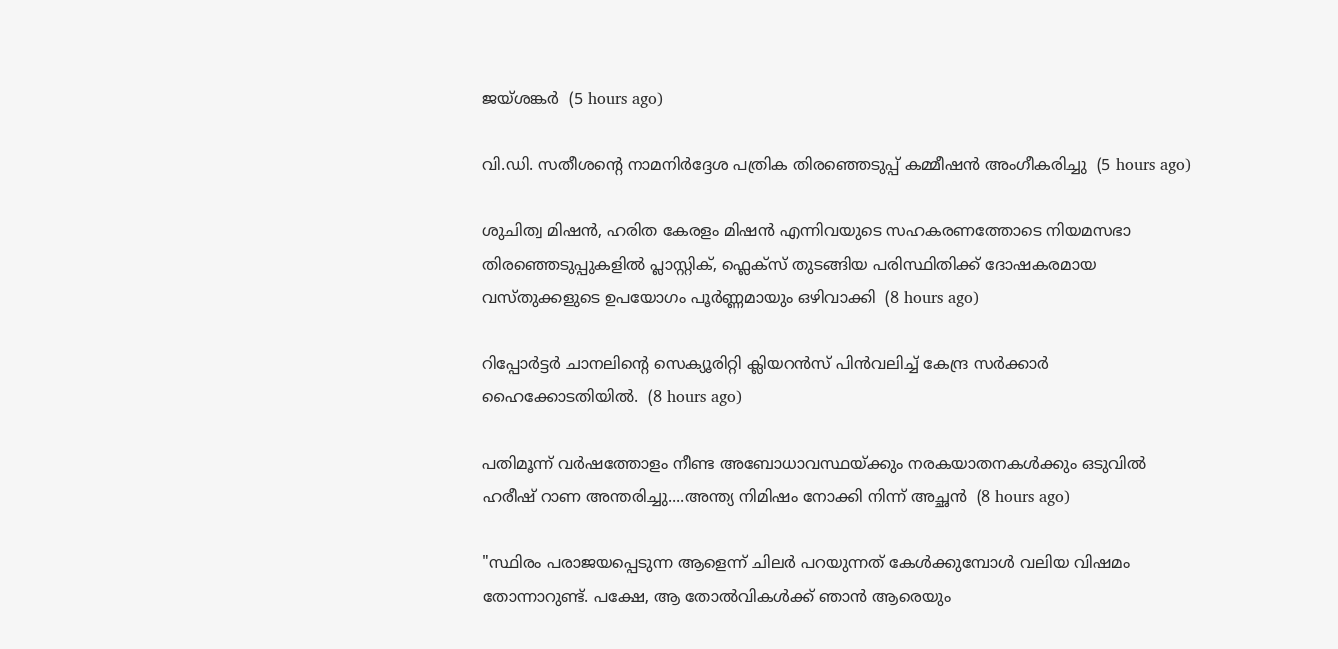ജയ്ശങ്കര്‍  (5 hours ago)

വി.ഡി. സതീശന്റെ നാമനിര്‍ദ്ദേശ പത്രിക തിരഞ്ഞെടുപ്പ് കമ്മീഷന്‍ അംഗീകരിച്ചു  (5 hours ago)

ശുചിത്വ മിഷൻ, ഹരിത കേരളം മിഷൻ എന്നിവയുടെ സഹകരണത്തോടെ നിയമസഭാ തിരഞ്ഞെടുപ്പുകളിൽ പ്ലാസ്റ്റിക്, ഫ്ലെക്സ് തുടങ്ങിയ പരിസ്ഥിതിക്ക് ദോഷകരമായ വസ്തുക്കളുടെ ഉപയോഗം പൂർണ്ണമായും ഒഴിവാക്കി  (8 hours ago)

റിപ്പോർട്ടർ ചാനലിന്‍റെ സെക്യൂരിറ്റി ക്ലിയറൻസ് പിൻവലിച്ച് കേന്ദ്ര സർക്കാർ ഹൈക്കോടതിയിൽ.  (8 hours ago)

പതിമൂന്ന് വർഷത്തോളം നീണ്ട അബോധാവസ്ഥയ്ക്കും നരകയാതനകൾക്കും ഒടുവിൽ ഹരീഷ് റാണ അന്തരിച്ചു....അന്ത്യ നിമിഷം നോക്കി നിന്ന് അച്ഛൻ  (8 hours ago)

"സ്ഥിരം പരാജയപ്പെടുന്ന ആളെന്ന് ചിലർ പറയുന്നത് കേൾക്കുമ്പോൾ വലിയ വിഷമം തോന്നാറുണ്ട്. പക്ഷേ, ആ തോൽവികൾക്ക് ഞാൻ ആരെയും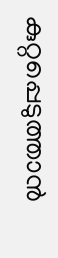കുറ്റപ്പെടുത്താൻ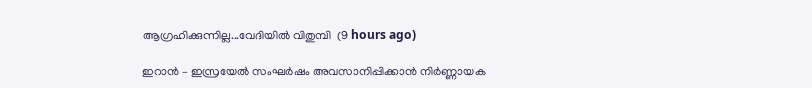ആഗ്രഹിക്കുന്നില്ല...വേദിയിൽ വിതുമ്പി  (9 hours ago)

ഇറാൻ – ഇസ്രയേൽ സംഘർഷം അവസാനിപ്പിക്കാൻ നിർണ്ണായക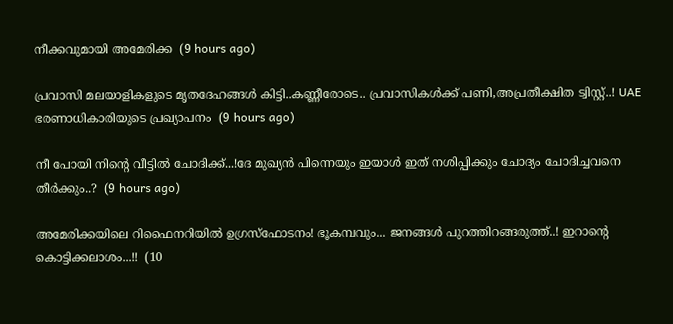നീക്കവുമായി അമേരിക്ക  (9 hours ago)

പ്രവാസി മലയാളികളുടെ മൃതദേഹങ്ങൾ കിട്ടി..കണ്ണീരോടെ.. പ്രവാസികൾക്ക് പണി,അപ്രതീക്ഷിത ട്വിസ്റ്റ്..! UAE ഭരണാധികാരിയുടെ പ്രഖ്യാപനം  (9 hours ago)

നീ പോയി നിന്റെ വീട്ടിൽ ചോദിക്ക്...!ദേ മുഖ്യൻ പിന്നെയും ഇയാൾ ഇത് നശിപ്പിക്കും ചോദ്യം ചോദിച്ചവനെ തീർക്കും..?  (9 hours ago)

അമേരിക്കയിലെ റിഫൈനറിയില്‍ ഉഗ്രസ്‌ഫോടനം! ഭൂകമ്പവും... ജനങ്ങള്‍ പുറത്തിറങ്ങരുത്ത്..! ഇറാന്റെ കൊട്ടിക്കലാശം...!!  (10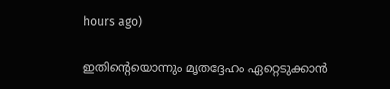hours ago)

ഇതിന്റെയൊന്നും മൃതദ്ദേഹം ഏറ്റെടുക്കാൻ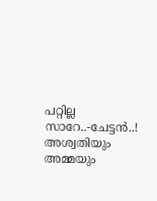പറ്റില്ല സാറേ..-ചേട്ടൻ..! അശ്വതിയും അമ്മയും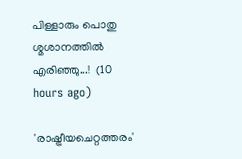പിള്ളാരും പൊതു ശ്മശാനത്തിൽ എരിഞ്ഞു...!  (10 hours ago)

'രാഷ്ട്രീയചെറ്റത്തരം'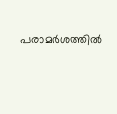പരാമര്‍ശത്തില്‍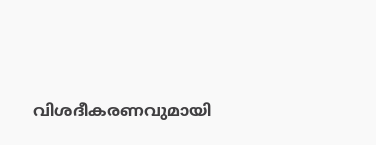വിശദീകരണവുമായി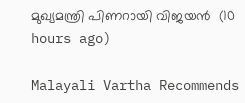മുഖ്യമന്ത്രി പിണറായി വിജയന്‍  (10 hours ago)

Malayali Vartha Recommends